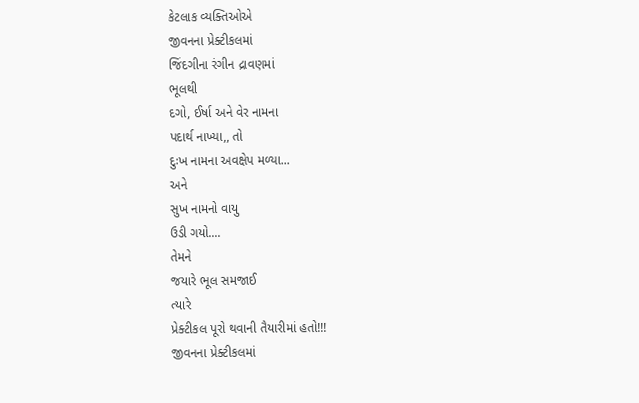કેટલાક વ્યક્તિઓએ
જીવનના પ્રેક્ટીકલમાં
જિંદગીના રંગીન દ્રાવણમાં
ભૂલથી
દગો, ઈર્ષા અને વેર નામના
પદાર્થ નાખ્યા,, તો
દુઃખ નામના અવક્ષેપ મળ્યા...
અને
સુખ નામનો વાયુ
ઉડી ગયો....
તેમને
જયારે ભૂલ સમજાઈ
ત્યારે
પ્રેક્ટીકલ પૂરો થવાની તૈયારીમાં હતો!!!
જીવનના પ્રેક્ટીકલમાં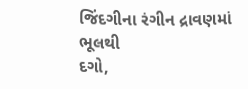જિંદગીના રંગીન દ્રાવણમાં
ભૂલથી
દગો,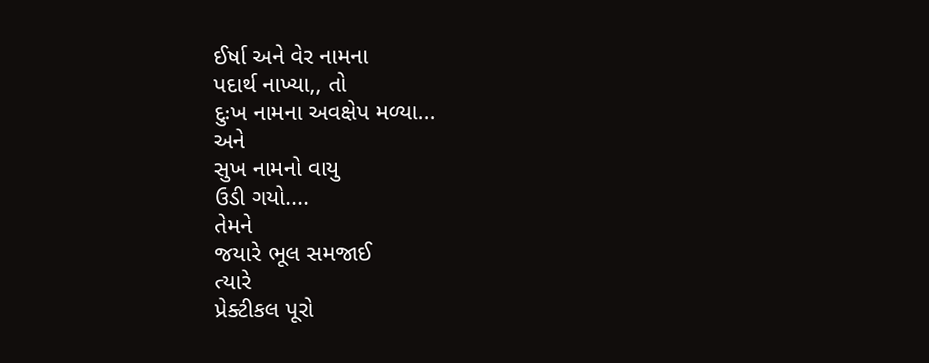ઈર્ષા અને વેર નામના
પદાર્થ નાખ્યા,, તો
દુઃખ નામના અવક્ષેપ મળ્યા...
અને
સુખ નામનો વાયુ
ઉડી ગયો....
તેમને
જયારે ભૂલ સમજાઈ
ત્યારે
પ્રેક્ટીકલ પૂરો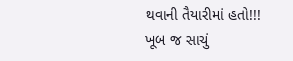થવાની તૈયારીમાં હતો!!!
ખૂબ જ સાચું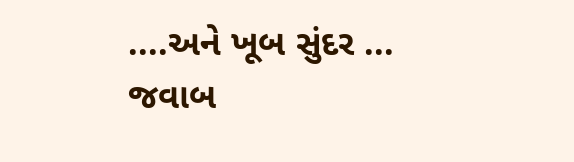....અને ખૂબ સુંદર ...
જવાબ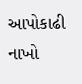આપોકાઢી નાખો